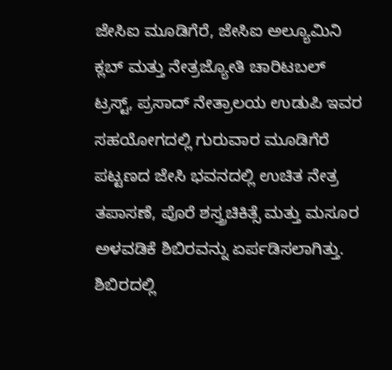ಜೇಸಿಐ ಮೂಡಿಗೆರೆ, ಜೇಸಿಐ ಅಲ್ಯೂಮಿನಿ ಕ್ಲಬ್ ಮತ್ತು ನೇತ್ರಜ್ಯೋತಿ ಚಾರಿಟಬಲ್ ಟ್ರಸ್ಟ್, ಪ್ರಸಾದ್ ನೇತ್ರಾಲಯ ಉಡುಪಿ ಇವರ ಸಹಯೋಗದಲ್ಲಿ ಗುರುವಾರ ಮೂಡಿಗೆರೆ ಪಟ್ಟಣದ ಜೇಸಿ ಭವನದಲ್ಲಿ ಉಚಿತ ನೇತ್ರ ತಪಾಸಣೆ, ಪೊರೆ ಶಸ್ತ್ರಚಿಕಿತ್ಸೆ ಮತ್ತು ಮಸೂರ ಅಳವಡಿಕೆ ಶಿಬಿರವನ್ನು ಏರ್ಪಡಿಸಲಾಗಿತ್ತು.
ಶಿಬಿರದಲ್ಲಿ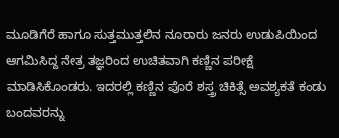ಮೂಡಿಗೆರೆ ಹಾಗೂ ಸುತ್ತಮುತ್ತಲಿನ ನೂರಾರು ಜನರು ಉಡುಪಿಯಿಂದ ಆಗಮಿಸಿದ್ದ ನೇತ್ರ ತಜ್ಞರಿಂದ ಉಚಿತವಾಗಿ ಕಣ್ಣಿನ ಪರೀಕ್ಷೆ ಮಾಡಿಸಿಕೊಂಡರು. ಇದರಲ್ಲಿ ಕಣ್ಣಿನ ಪೊರೆ ಶಸ್ತ್ರ ಚಿಕಿತ್ಸೆ ಅವಶ್ಯಕತೆ ಕಂಡು ಬಂದವರನ್ನು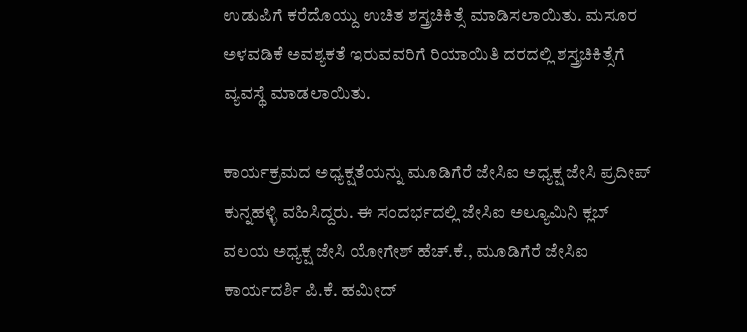ಉಡುಪಿಗೆ ಕರೆದೊಯ್ದು ಉಚಿತ ಶಸ್ತ್ರಚಿಕಿತ್ಸೆ ಮಾಡಿಸಲಾಯಿತು. ಮಸೂರ ಅಳವಡಿಕೆ ಅವಶ್ಯಕತೆ ಇರುವವರಿಗೆ ರಿಯಾಯಿತಿ ದರದಲ್ಲಿ ಶಸ್ತ್ರಚಿಕಿತ್ಸೆಗೆ ವ್ಯವಸ್ಥೆ ಮಾಡಲಾಯಿತು.

ಕಾರ್ಯಕ್ರಮದ ಅಧ್ಯಕ್ಷತೆಯನ್ನು ಮೂಡಿಗೆರೆ ಜೇಸಿಐ ಅಧ್ಯಕ್ಷ ಜೇಸಿ ಪ್ರದೀಪ್ ಕುನ್ನಹಳ್ಳಿ ವಹಿಸಿದ್ದರು. ಈ ಸಂದರ್ಭದಲ್ಲಿ ಜೇಸಿಐ ಅಲ್ಯೂಮಿನಿ ಕ್ಲಬ್ ವಲಯ ಅಧ್ಯಕ್ಷ ಜೇಸಿ ಯೋಗೇಶ್ ಹೆಚ್.ಕೆ., ಮೂಡಿಗೆರೆ ಜೇಸಿಐ ಕಾರ್ಯದರ್ಶಿ ಪಿ.ಕೆ. ಹಮೀದ್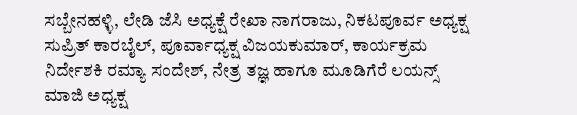ಸಬ್ಬೇನಹಳ್ಳಿ, ಲೇಡಿ ಜೆಸಿ ಅಧ್ಯಕ್ಷೆ ರೇಖಾ ನಾಗರಾಜು, ನಿಕಟಪೂರ್ವ ಅಧ್ಯಕ್ಷ ಸುಪ್ರಿತ್ ಕಾರಬೈಲ್, ಪೂರ್ವಾಧ್ಯಕ್ಷ ವಿಜಯಕುಮಾರ್, ಕಾರ್ಯಕ್ರಮ ನಿರ್ದೇಶಕಿ ರಮ್ಯಾ ಸಂದೇಶ್, ನೇತ್ರ ತಜ್ಞ ಹಾಗೂ ಮೂಡಿಗೆರೆ ಲಯನ್ಸ್ ಮಾಜಿ ಅಧ್ಯಕ್ಷ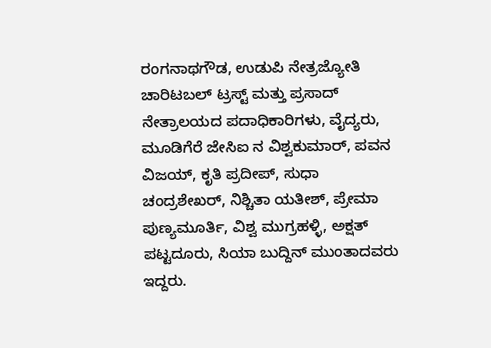ರಂಗನಾಥಗೌಡ, ಉಡುಪಿ ನೇತ್ರಜ್ಯೋತಿ ಚಾರಿಟಬಲ್ ಟ್ರಸ್ಟ್ ಮತ್ತು ಪ್ರಸಾದ್ ನೇತ್ರಾಲಯದ ಪದಾಧಿಕಾರಿಗಳು, ವೈದ್ಯರು, ಮೂಡಿಗೆರೆ ಜೇಸಿಐ ನ ವಿಶ್ವಕುಮಾರ್, ಪವನ ವಿಜಯ್, ಕೃತಿ ಪ್ರದೀಪ್, ಸುಧಾ ಚಂದ್ರಶೇಖರ್, ನಿಶ್ಚಿತಾ ಯತೀಶ್, ಪ್ರೇಮಾ ಪುಣ್ಯಮೂರ್ತಿ, ವಿಶ್ವ ಮುಗ್ರಹಳ್ಳಿ, ಅಕ್ಷತ್ ಪಟ್ಟದೂರು, ಸಿಯಾ ಬುದ್ದಿನ್ ಮುಂತಾದವರು ಇದ್ದರು.